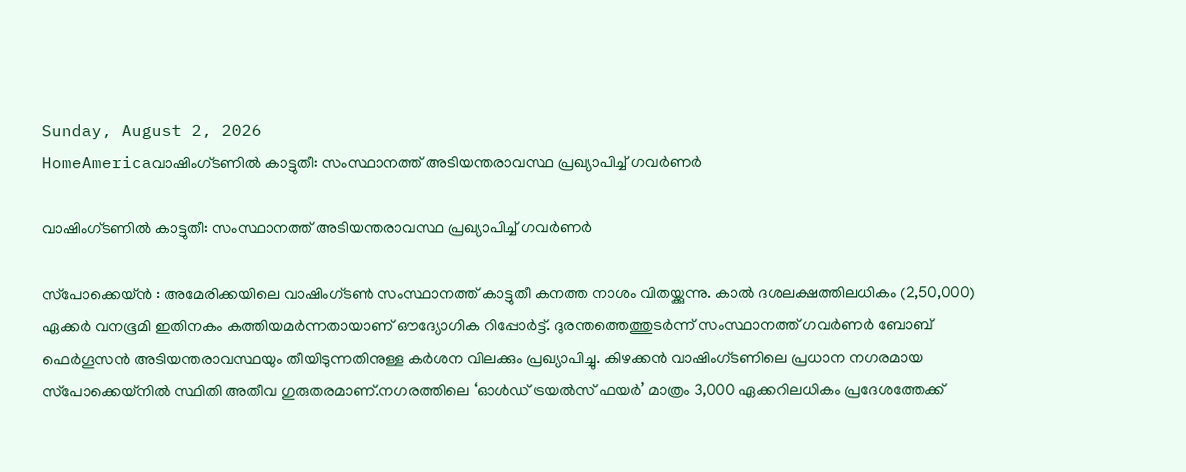Sunday, August 2, 2026
HomeAmericaവാഷിംഗ്ടണിൽ കാട്ടുതീ: സംസ്ഥാനത്ത് അടിയന്തരാവസ്ഥ പ്രഖ്യാപിച്ച് ഗവർണർ

വാഷിംഗ്ടണിൽ കാട്ടുതീ: സംസ്ഥാനത്ത് അടിയന്തരാവസ്ഥ പ്രഖ്യാപിച്ച് ഗവർണർ

സ്‌പോക്കെയ്ൻ : അമേരിക്കയിലെ വാഷിംഗ്ടൺ സംസ്ഥാനത്ത് കാട്ടുതീ കനത്ത നാശം വിതയ്ക്കുന്നു. കാൽ ദശലക്ഷത്തിലധികം (2,50,000) ഏക്കർ വനഭൂമി ഇതിനകം കത്തിയമർന്നതായാണ് ഔദ്യോഗിക റിപ്പോർട്ട്. ദുരന്തത്തെത്തുടർന്ന് സംസ്ഥാനത്ത് ഗവർണർ ബോബ് ഫെർഗൂസൻ അടിയന്തരാവസ്ഥയും തീയിടുന്നതിനുള്ള കർശന വിലക്കും പ്രഖ്യാപിച്ചു. കിഴക്കൻ വാഷിംഗ്ടണിലെ പ്രധാന നഗരമായ സ്‌പോക്കെയ്‌നിൽ സ്ഥിതി അതീവ ഗുരുതരമാണ്.നഗരത്തിലെ ‘ഓൾഡ് ട്രയൽസ് ഫയർ’ മാത്രം 3,000 ഏക്കറിലധികം പ്രദേശത്തേക്ക്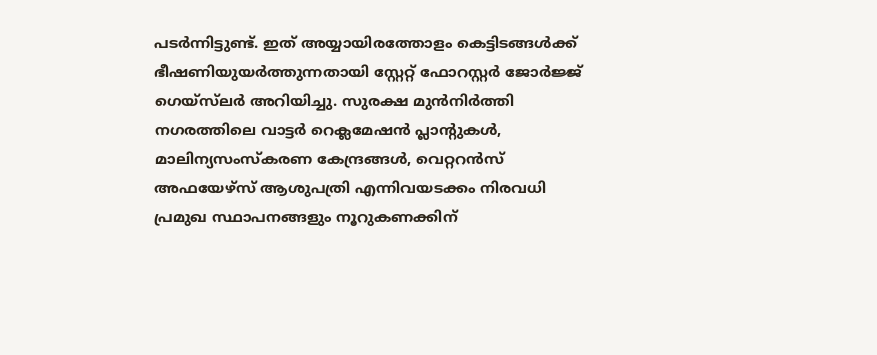പടർന്നിട്ടുണ്ട്. ഇത് അയ്യായിരത്തോളം കെട്ടിടങ്ങൾക്ക് ഭീഷണിയുയർത്തുന്നതായി സ്റ്റേറ്റ് ഫോറസ്റ്റർ ജോർജ്ജ് ഗെയ്‌സ്‌ലർ അറിയിച്ചു. സുരക്ഷ മുൻനിർത്തി നഗരത്തിലെ വാട്ടർ റെക്ലമേഷൻ പ്ലാന്റുകൾ, മാലിന്യസംസ്കരണ കേന്ദ്രങ്ങൾ, വെറ്ററൻസ് അഫയേഴ്‌സ് ആശുപത്രി എന്നിവയടക്കം നിരവധി പ്രമുഖ സ്ഥാപനങ്ങളും നൂറുകണക്കിന്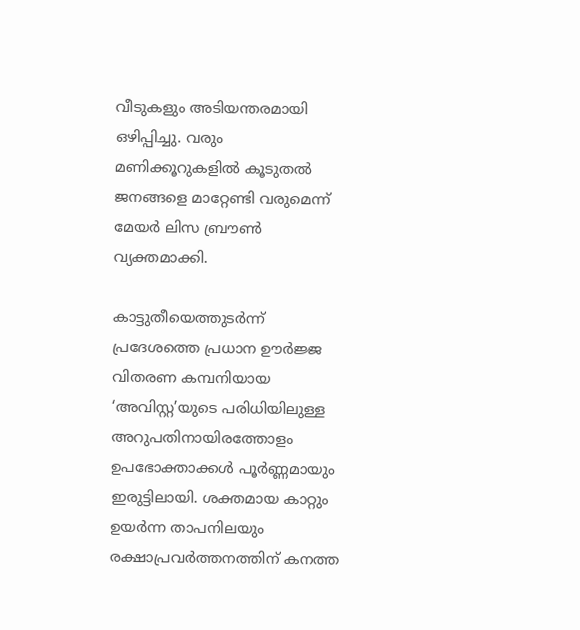വീടുകളും അടിയന്തരമായി ഒഴിപ്പിച്ചു. വരും മണിക്കൂറുകളിൽ കൂടുതൽ ജനങ്ങളെ മാറ്റേണ്ടി വരുമെന്ന് മേയർ ലിസ ബ്രൗൺ വ്യക്തമാക്കി.

കാട്ടുതീയെത്തുടർന്ന് പ്രദേശത്തെ പ്രധാന ഊർജ്ജ വിതരണ കമ്പനിയായ ‘അവിസ്റ്റ’യുടെ പരിധിയിലുള്ള അറുപതിനായിരത്തോളം ഉപഭോക്താക്കൾ പൂർണ്ണമായും ഇരുട്ടിലായി. ശക്തമായ കാറ്റും ഉയർന്ന താപനിലയും രക്ഷാപ്രവർത്തനത്തിന് കനത്ത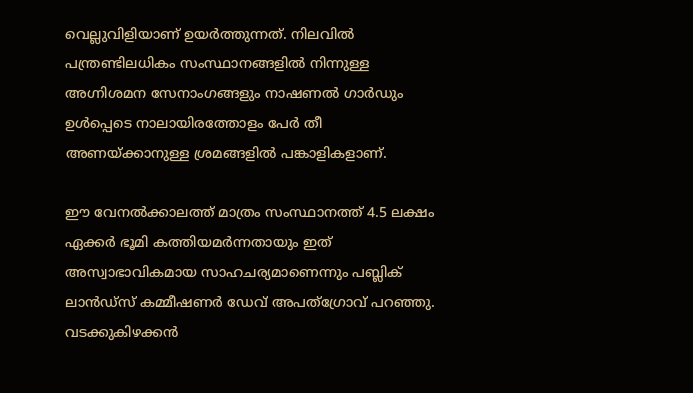വെല്ലുവിളിയാണ് ഉയർത്തുന്നത്. നിലവിൽ പന്ത്രണ്ടിലധികം സംസ്ഥാനങ്ങളിൽ നിന്നുള്ള അഗ്നിശമന സേനാംഗങ്ങളും നാഷണൽ ഗാർഡും ഉൾപ്പെടെ നാലായിരത്തോളം പേർ തീ അണയ്ക്കാനുള്ള ശ്രമങ്ങളിൽ പങ്കാളികളാണ്.

ഈ വേനൽക്കാലത്ത് മാത്രം സംസ്ഥാനത്ത് 4.5 ലക്ഷം ഏക്കർ ഭൂമി കത്തിയമർന്നതായും ഇത് അസ്വാഭാവികമായ സാഹചര്യമാണെന്നും പബ്ലിക് ലാൻഡ്‌സ് കമ്മീഷണർ ഡേവ് അപത്ഗ്രോവ് പറഞ്ഞു. വടക്കുകിഴക്കൻ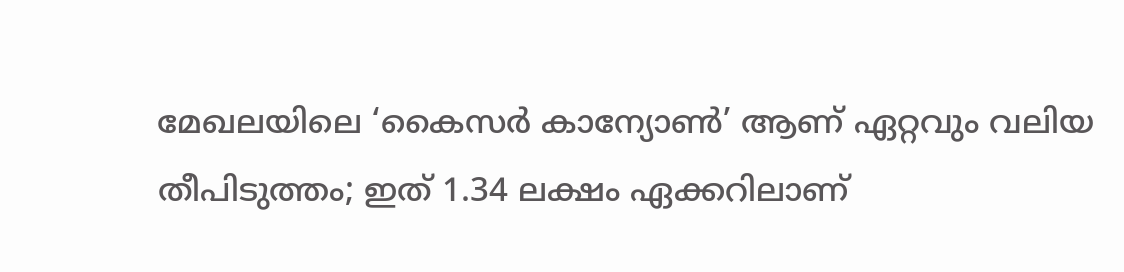മേഖലയിലെ ‘കൈസർ കാന്യോൺ’ ആണ് ഏറ്റവും വലിയ തീപിടുത്തം; ഇത് 1.34 ലക്ഷം ഏക്കറിലാണ്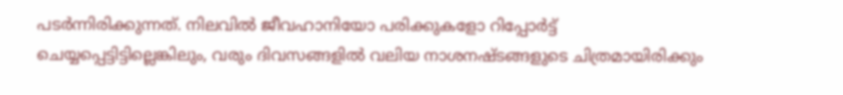പടർന്നിരിക്കുന്നത്. നിലവിൽ ജീവഹാനിയോ പരിക്കുകളോ റിപ്പോർട്ട് ചെയ്യപ്പെട്ടിട്ടില്ലെങ്കിലും, വരും ദിവസങ്ങളിൽ വലിയ നാശനഷ്ടങ്ങളുടെ ചിത്രമായിരിക്കും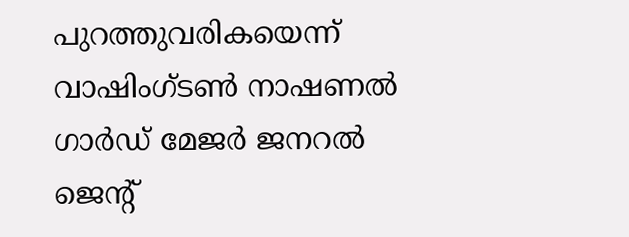പുറത്തുവരികയെന്ന് വാഷിംഗ്ടൺ നാഷണൽ ഗാർഡ് മേജർ ജനറൽ ജെന്റ്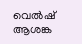വെൽഷ് ആശങ്ക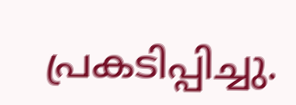പ്രകടിപ്പിച്ചു.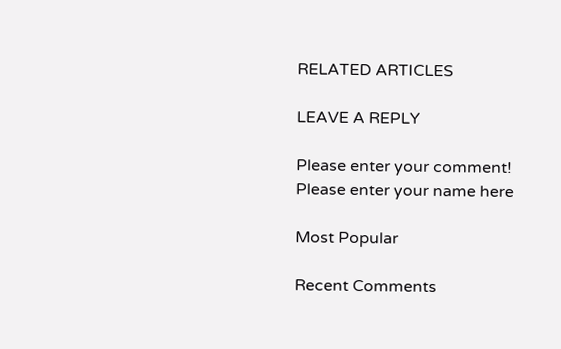RELATED ARTICLES

LEAVE A REPLY

Please enter your comment!
Please enter your name here

Most Popular

Recent Comments